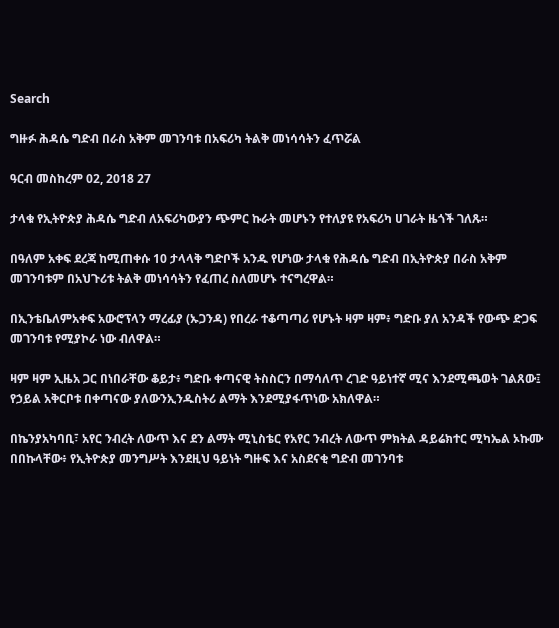Search

ግዙፉ ሕዳሴ ግድብ በራስ አቅም መገንባቱ በአፍሪካ ትልቅ መነሳሳትን ፈጥሯል

ዓርብ መስከረም 02, 2018 27

ታላቁ የኢትዮጵያ ሕዳሴ ግድብ ለአፍሪካውያን ጭምር ኩራት መሆኑን የተለያዩ የአፍሪካ ሀገራት ዜጎች ገለጹ።

በዓለም አቀፍ ደረጃ ከሚጠቀሱ 10 ታላላቅ ግድቦች አንዱ የሆነው ታላቁ የሕዳሴ ግድብ በኢትዮጵያ በራስ አቅም መገንባቱም በአህጉሪቱ ትልቅ መነሳሳትን የፈጠረ ስለመሆኑ ተናግረዋል።

በኢንቴቤለምአቀፍ አውሮፕላን ማረፊያ (ኡጋንዳ) የበረራ ተቆጣጣሪ የሆኑት ዛም ዛም፥ ግድቡ ያለ አንዳች የውጭ ድጋፍ መገንባቱ የሚያኮራ ነው ብለዋል።

ዛም ዛም ኢዜአ ጋር በነበራቸው ቆይታ፥ ግድቡ ቀጣናዊ ትስስርን በማሳለጥ ረገድ ዓይነተኛ ሚና እንደሚጫወት ገልጸው፤ የኃይል አቅርቦቱ በቀጣናው ያለውንኢንዱስትሪ ልማት እንደሚያፋጥነው አክለዋል።

በኬንያአካባቢ፣ አየር ንብረት ለውጥ እና ደን ልማት ሚኒስቴር የአየር ንብረት ለውጥ ምክትል ዳይሬክተር ሚካኤል ኦኩሙ በበኩላቸው፥ የኢትዮጵያ መንግሥት እንደዚህ ዓይነት ግዙፍ እና አስደናቂ ግድብ መገንባቱ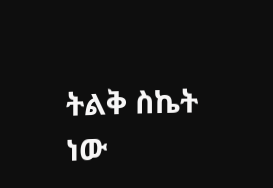ትልቅ ስኬት ነው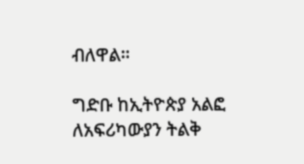ብለዋል።

ግድቡ ከኢትዮጵያ አልፎ ለአፍሪካውያን ትልቅ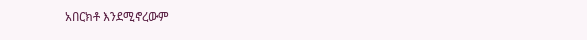አበርክቶ እንደሚኖረውም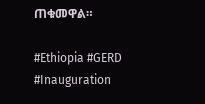ጠቁመዋል።

#Ethiopia #GERD #Inauguration